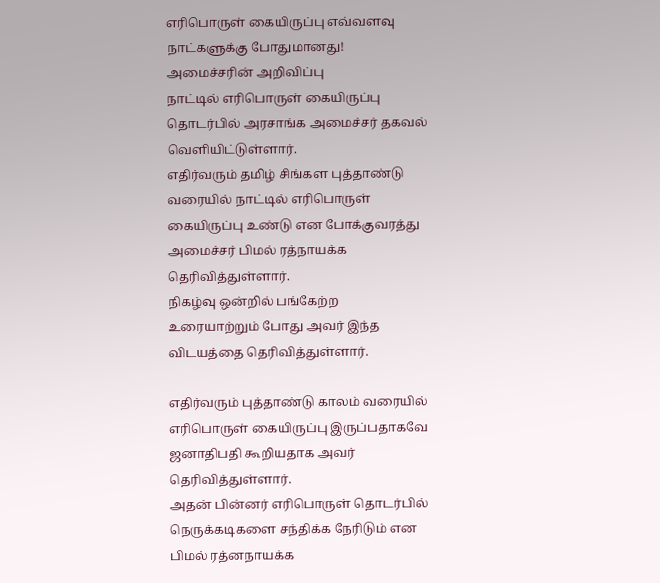எரிபொருள் கையிருப்பு எவ்வளவு நாட்களுக்கு போதுமானது! அமைச்சரின் அறிவிப்பு
நாட்டில் எரிபொருள் கையிருப்பு தொடர்பில் அரசாங்க அமைச்சர் தகவல் வெளியிட்டுள்ளார்.
எதிர்வரும் தமிழ் சிங்கள புத்தாண்டு வரையில் நாட்டில் எரிபொருள் கையிருப்பு உண்டு என போக்குவரத்து அமைச்சர் பிமல் ரத்நாயக்க தெரிவித்துள்ளார்.
நிகழ்வு ஒன்றில் பங்கேற்ற உரையாற்றும் போது அவர் இந்த விடயத்தை தெரிவித்துள்ளார்.

எதிர்வரும் புத்தாண்டு காலம் வரையில் எரிபொருள் கையிருப்பு இருப்பதாகவே ஜனாதிபதி கூறியதாக அவர் தெரிவித்துள்ளார்.
அதன் பின்னர் எரிபொருள் தொடர்பில் நெருக்கடிகளை சந்திக்க நேரிடும் என பிமல் ரத்னநாயக்க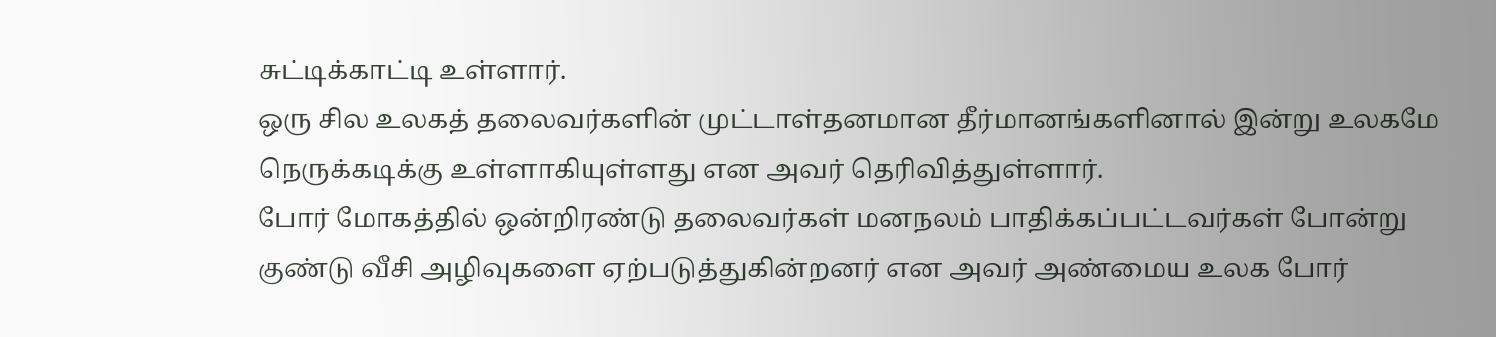சுட்டிக்காட்டி உள்ளார்.
ஒரு சில உலகத் தலைவர்களின் முட்டாள்தனமான தீர்மானங்களினால் இன்று உலகமே நெருக்கடிக்கு உள்ளாகியுள்ளது என அவர் தெரிவித்துள்ளார்.
போர் மோகத்தில் ஒன்றிரண்டு தலைவர்கள் மனநலம் பாதிக்கப்பட்டவர்கள் போன்று குண்டு வீசி அழிவுகளை ஏற்படுத்துகின்றனர் என அவர் அண்மைய உலக போர்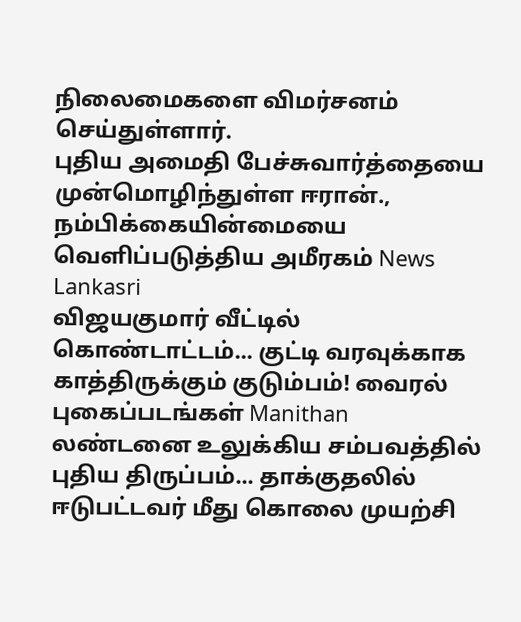நிலைமைகளை விமர்சனம் செய்துள்ளார்.
புதிய அமைதி பேச்சுவார்த்தையை முன்மொழிந்துள்ள ஈரான்., நம்பிக்கையின்மையை வெளிப்படுத்திய அமீரகம் News Lankasri
விஜயகுமார் வீட்டில் கொண்டாட்டம்... குட்டி வரவுக்காக காத்திருக்கும் குடும்பம்! வைரல் புகைப்படங்கள் Manithan
லண்டனை உலுக்கிய சம்பவத்தில் புதிய திருப்பம்... தாக்குதலில் ஈடுபட்டவர் மீது கொலை முயற்சி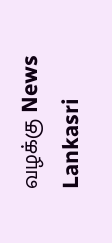வழக்கு News Lankasri